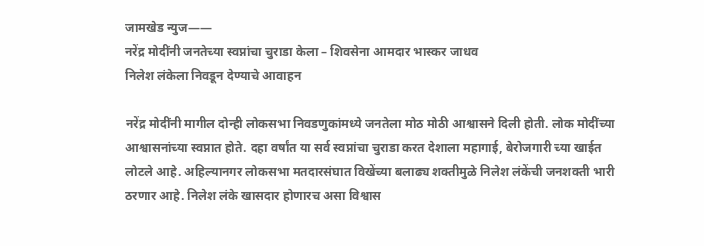जामखेड न्युज——
नरेंद्र मोदींनी जनतेच्या स्वप्नांचा चुराडा केला – शिवसेना आमदार भास्कर जाधव
निलेश लंकेला निवडून देण्याचे आवाहन

नरेंद्र मोदींनी मागील दोन्ही लोकसभा निवडणुकांमध्ये जनतेला मोठ मोठी आश्वासने दिली होती. लोक मोदींच्या आश्वासनांच्या स्वप्नात होते. दहा वर्षांत या सर्व स्वप्नांचा चुराडा करत देशाला महागाई, बेरोजगारी च्या खाईत लोटले आहे. अहिल्यानगर लोकसभा मतदारसंघात विखेंच्या बलाढ्य शक्तीमुळे निलेश लंकेंची जनशक्ती भारी ठरणार आहे. निलेश लंके खासदार होणारच असा विश्वास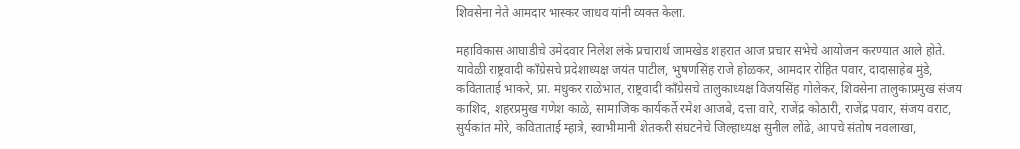शिवसेना नेते आमदार भास्कर जाधव यांनी व्यक्त केला.

महाविकास आघाडीचे उमेदवार निलेश लंके प्रचारार्थ जामखेड शहरात आज प्रचार सभेचे आयोजन करण्यात आले होते. यावेळी राष्ट्रवादी काँग्रेसचे प्रदेशाध्यक्ष जयंत पाटील, भुषणसिंह राजे होळकर, आमदार रोहित पवार, दादासाहेब मुंडे, कविताताई भाकरे, प्रा. मधुकर राळेभात, राष्ट्रवादी काँग्रेसचे तालुकाध्यक्ष विजयसिंह गोलेकर, शिवसेना तालुकाप्रमुख संजय काशिद, शहरप्रमुख गणेश काळे, सामाजिक कार्यकर्ते रमेश आजबे, दत्ता वारे, राजेंद्र कोठारी, राजेंद्र पवार, संजय वराट, सुर्यकांत मोरे, कविताताई म्हात्रे, स्वाभीमानी शेतकरी संघटनेचे जिल्हाध्यक्ष सुनील लोंढे, आपचे संतोष नवलाखा,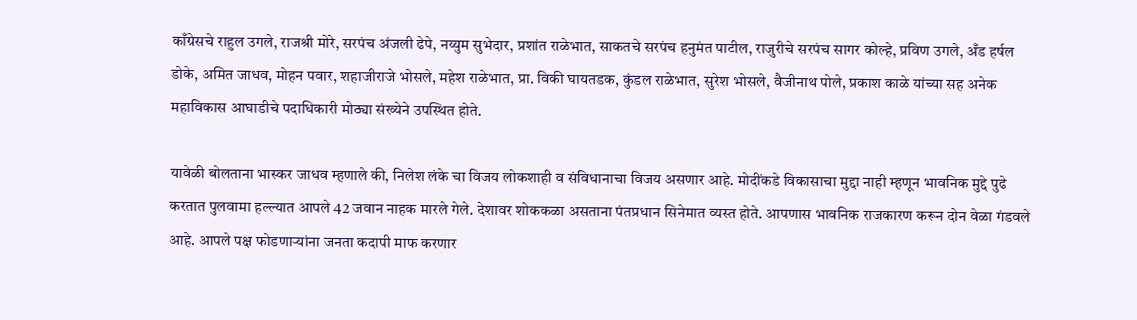काँग्रेसचे राहुल उगले, राजश्री मोरे, सरपंच अंजली ढेपे, नय्युम सुभेदार, प्रशांत राळेभात, साकतचे सरपंच हनुमंत पाटील, राजुरीचे सरपंच सागर कोल्हे, प्रविण उगले, अँड हर्षल डोके, अमित जाधव, मोहन पवार, शहाजीराजे भोसले, महेश राळेभात, प्रा. विकी घायतडक, कुंडल राळेभात, सुरेश भोसले, वैजीनाथ पोले, प्रकाश काळे यांच्या सह अनेक महाविकास आघाडीचे पदाधिकारी मोठ्या संख्येने उपस्थित होते.

यावेळी बोलताना भास्कर जाधव म्हणाले की, निलेश लंके चा विजय लोकशाही व संविधानाचा विजय असणार आहे. मोदींकडे विकासाचा मुद्दा नाही म्हणून भावनिक मुद्दे पुढे करतात पुलवामा हल्ल्यात आपले 42 जवान नाहक मारले गेले. देशावर शोककळा असताना पंतप्रधान सिनेमात व्यस्त होते. आपणास भावनिक राजकारण करून दोन वेळा गंडवले आहे. आपले पक्ष फोडणाऱ्यांना जनता कदापी माफ करणार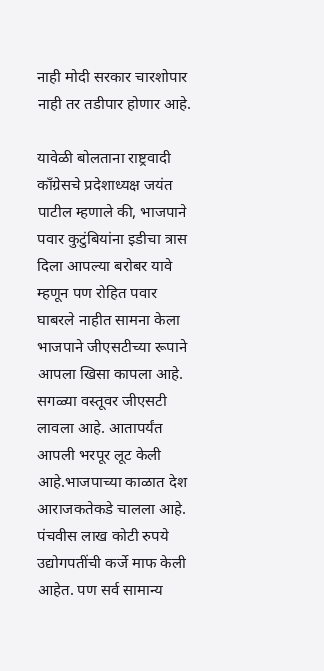नाही मोदी सरकार चारशोपार नाही तर तडीपार होणार आहे.

यावेळी बोलताना राष्ट्रवादी काँग्रेसचे प्रदेशाध्यक्ष जयंत पाटील म्हणाले की, भाजपाने पवार कुटुंबियांना इडीचा त्रास दिला आपल्या बरोबर यावे म्हणून पण रोहित पवार घाबरले नाहीत सामना केला भाजपाने जीएसटीच्या रूपाने आपला खिसा कापला आहे. सगळ्या वस्तूवर जीएसटी लावला आहे. आतापर्यंत आपली भरपूर लूट केली आहे.भाजपाच्या काळात देश आराजकतेकडे चालला आहे. पंचवीस लाख कोटी रुपये उद्योगपतींची कर्जे माफ केली आहेत. पण सर्व सामान्य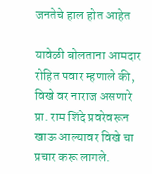जनतेचे हाल होत आहेत

यावेळी बोलताना आमदार रोहित पवार म्हणाले की, विखे वर नाराज असणारे प्रा. राम शिंदे प्रवरेवरून खाऊ आल्यावर विखे चा प्रचार करू लागले.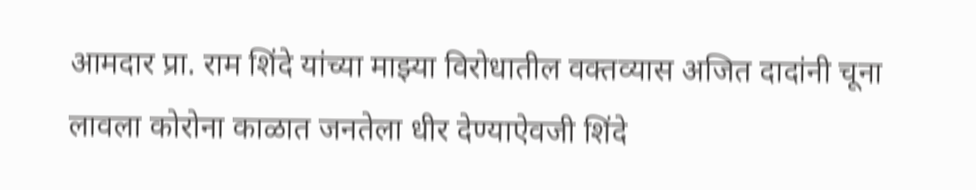आमदार प्रा. राम शिंदे यांच्या माझ्या विरोधातील वक्तव्यास अजित दादांनी चूना लावला कोरोना काळात जनतेला धीर देण्याऐवजी शिंदे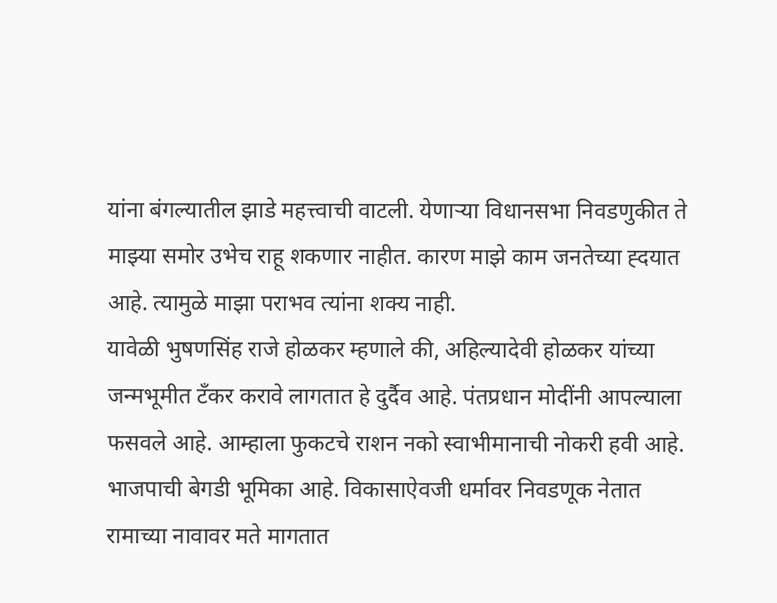यांना बंगल्यातील झाडे महत्त्वाची वाटली. येणाऱ्या विधानसभा निवडणुकीत ते माझ्या समोर उभेच राहू शकणार नाहीत. कारण माझे काम जनतेच्या ह्दयात आहे. त्यामुळे माझा पराभव त्यांना शक्य नाही.
यावेळी भुषणसिंह राजे होळकर म्हणाले की, अहिल्यादेवी होळकर यांच्या जन्मभूमीत टँकर करावे लागतात हे दुर्दैव आहे. पंतप्रधान मोदींनी आपल्याला फसवले आहे. आम्हाला फुकटचे राशन नको स्वाभीमानाची नोकरी हवी आहे. भाजपाची बेगडी भूमिका आहे. विकासाऐवजी धर्मावर निवडणूक नेतात रामाच्या नावावर मते मागतात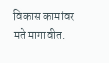विकास कामांवर मते मागावीत.